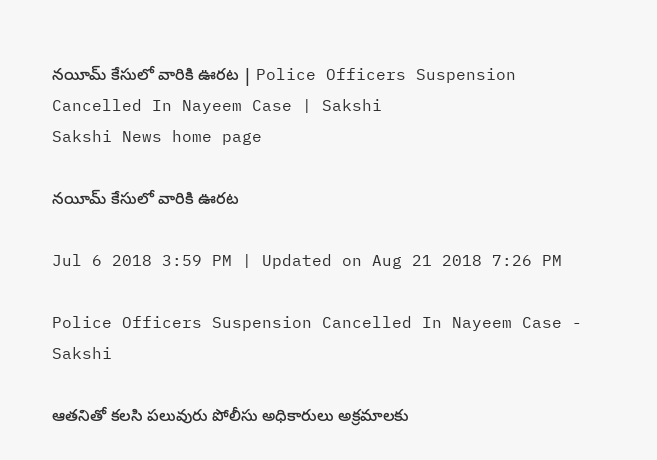నయీమ్‌ కేసులో వారికి ఊరట | Police Officers Suspension Cancelled In Nayeem Case | Sakshi
Sakshi News home page

నయీమ్‌ కేసులో వారికి ఊరట

Jul 6 2018 3:59 PM | Updated on Aug 21 2018 7:26 PM

Police Officers Suspension Cancelled In Nayeem Case - Sakshi

ఆతనితో కలసి పలువురు పోలీసు అధికారులు అక్రమాలకు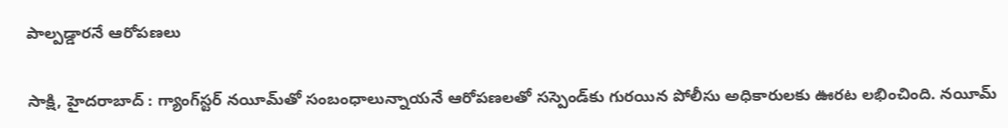పాల్పడ్డారనే ఆరోపణలు

సాక్షి, హైదరాబాద్‌ : గ్యాంగ్‌స్టర్‌ నయీమ్‌తో సంబంధాలున్నాయనే ఆరోపణలతో సస్పెండ్‌కు గురయిన పోలీసు అధికారులకు ఊరట లభించింది. నయీమ్‌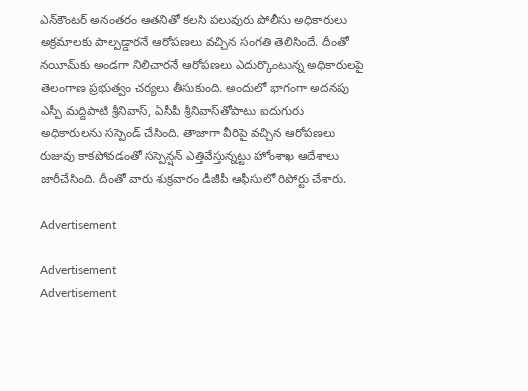ఎన్‌కౌంటర్‌ అనంతరం ఆతనితో కలసి పలువురు పోలీసు అధికారులు అక్రమాలకు పాల్పడ్డారనే ఆరోపణలు వచ్చిన సంగతి తెలిసిందే. దీంతో నయీమ్‌కు అండగా నిలిచారనే ఆరోపణలు ఎదుర్కొంటున్న అధికారులపై తెలంగాణ ప్రభుత్వం చర్యలు తీసుకుంది. అందులో భాగంగా అదనపు ఎస్పీ మద్దిపాటి శ్రీనివాస్‌, ఏసీపీ శ్రీనివాస్‌తోపాటు ఐదుగురు అధికారులను సస్పెండ్‌ చేసింది. తాజాగా వీరిపై వచ్చిన ఆరోపణలు రుజువు కాకపోవడంతో సస్పెన్షన్‌ ఎత్తివేస్తున్నట్టు హోంశాఖ ఆదేశాలు జారీచేసింది. దీంతో వారు శుక్రవారం డీజీపీ ఆఫీసులో రిపోర్టు చేశారు.

Advertisement

Advertisement
Advertisement